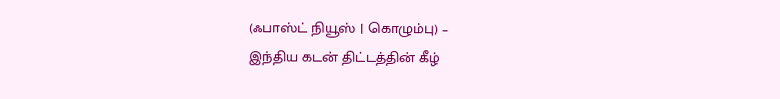(ஃபாஸ்ட் நியூஸ் | கொழும்பு) –
இந்திய கடன் திட்டத்தின் கீழ்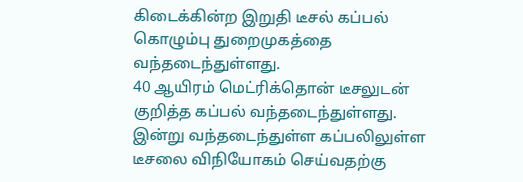கிடைக்கின்ற இறுதி டீசல் கப்பல் கொழும்பு துறைமுகத்தை வந்தடைந்துள்ளது.
40 ஆயிரம் மெட்ரிக்தொன் டீசலுடன் குறித்த கப்பல் வந்தடைந்துள்ளது.
இன்று வந்தடைந்துள்ள கப்பலிலுள்ள டீசலை விநியோகம் செய்வதற்கு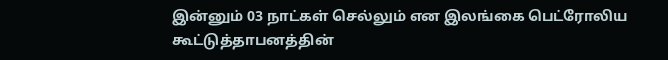இன்னும் 03 நாட்கள் செல்லும் என இலங்கை பெட்ரோலிய கூட்டுத்தாபனத்தின்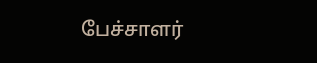பேச்சாளர்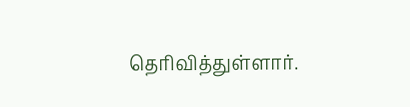தெரிவித்துள்ளார்.